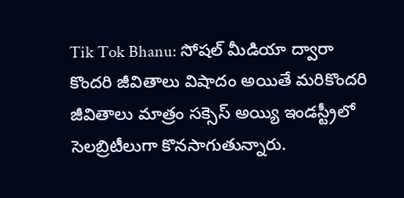Tik Tok Bhanu: సోషల్ మీడియా ద్వారా కొందరి జీవితాలు విషాదం అయితే మరికొందరి జీవితాలు మాత్రం సక్సెస్ అయ్యి ఇండస్ట్రీలో సెలబ్రిటీలుగా కొనసాగుతున్నారు.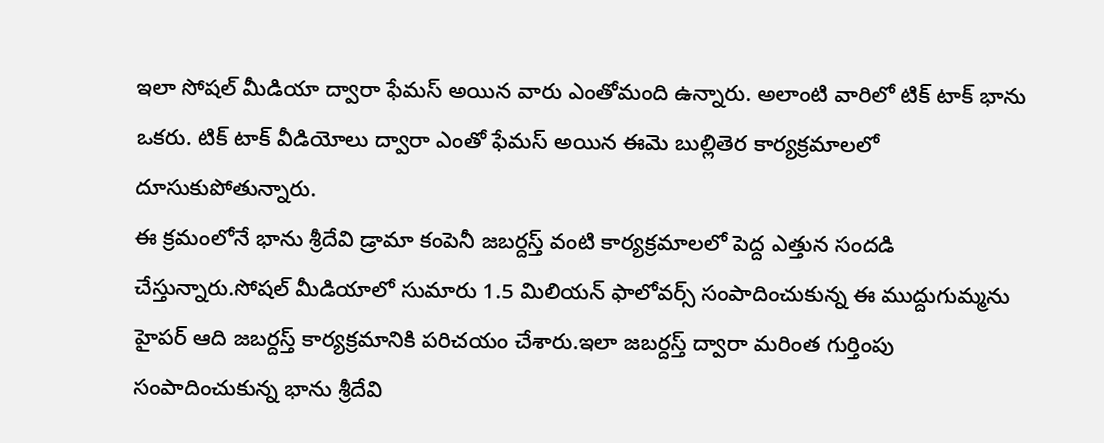ఇలా సోషల్ మీడియా ద్వారా ఫేమస్ అయిన వారు ఎంతోమంది ఉన్నారు. అలాంటి వారిలో టిక్ టాక్ భాను ఒకరు. టిక్ టాక్ వీడియోలు ద్వారా ఎంతో ఫేమస్ అయిన ఈమె బుల్లితెర కార్యక్రమాలలో దూసుకుపోతున్నారు.
ఈ క్రమంలోనే భాను శ్రీదేవి డ్రామా కంపెనీ జబర్దస్త్ వంటి కార్యక్రమాలలో పెద్ద ఎత్తున సందడి చేస్తున్నారు.సోషల్ మీడియాలో సుమారు 1.5 మిలియన్ ఫాలోవర్స్ సంపాదించుకున్న ఈ ముద్దుగుమ్మను హైపర్ ఆది జబర్దస్త్ కార్యక్రమానికి పరిచయం చేశారు.ఇలా జబర్దస్త్ ద్వారా మరింత గుర్తింపు సంపాదించుకున్న భాను శ్రీదేవి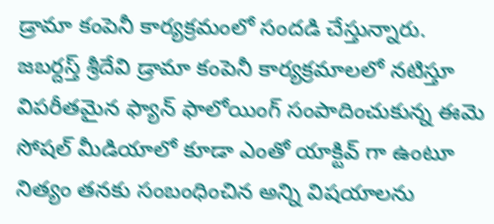డ్రామా కంపెనీ కార్యక్రమంలో సందడి చేస్తున్నారు.
జబర్దస్త్ శ్రీదేవి డ్రామా కంపెనీ కార్యక్రమాలలో నటిస్తూ విపరీతమైన ఫ్యాన్ ఫాలోయింగ్ సంపాదించుకున్న ఈమె సోషల్ మీడియాలో కూడా ఎంతో యాక్టివ్ గా ఉంటూ నిత్యం తనకు సంబంధించిన అన్ని విషయాలను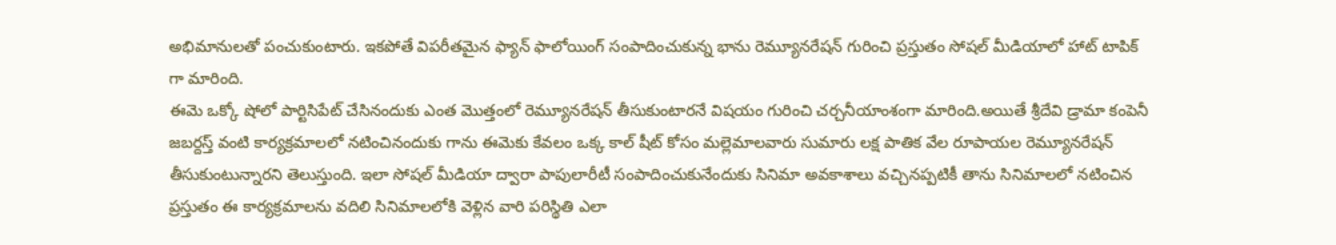అభిమానులతో పంచుకుంటారు. ఇకపోతే విపరీతమైన ఫ్యాన్ ఫాలోయింగ్ సంపాదించుకున్న భాను రెమ్యూనరేషన్ గురించి ప్రస్తుతం సోషల్ మీడియాలో హాట్ టాపిక్ గా మారింది.
ఈమె ఒక్కో షోలో పార్టిసిపేట్ చేసినందుకు ఎంత మొత్తంలో రెమ్యూనరేషన్ తీసుకుంటారనే విషయం గురించి చర్చనీయాంశంగా మారింది.అయితే శ్రీదేవి డ్రామా కంపెనీ జబర్దస్త్ వంటి కార్యక్రమాలలో నటించినందుకు గాను ఈమెకు కేవలం ఒక్క కాల్ షీట్ కోసం మల్లెమాలవారు సుమారు లక్ష పాతిక వేల రూపాయల రెమ్యూనరేషన్ తీసుకుంటున్నారని తెలుస్తుంది. ఇలా సోషల్ మీడియా ద్వారా పాపులారీటీ సంపాదించుకునేందుకు సినిమా అవకాశాలు వచ్చినప్పటికీ తాను సినిమాలలో నటించిన ప్రస్తుతం ఈ కార్యక్రమాలను వదిలి సినిమాలలోకి వెళ్లిన వారి పరిస్థితి ఎలా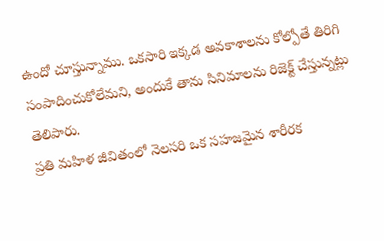ఉందో చూస్తున్నాము. ఒకసారి ఇక్కడ అవకాశాలను కోల్పోతే తిరిగి సంపాదించుకోలేమని, అందుకే తాను సినిమాలను రిజెక్ట్ చేస్తున్నట్లు తెలిపారు.
ప్రతి మహిళ జీవితంలో నెలసరి ఒక సహజమైన శారీరక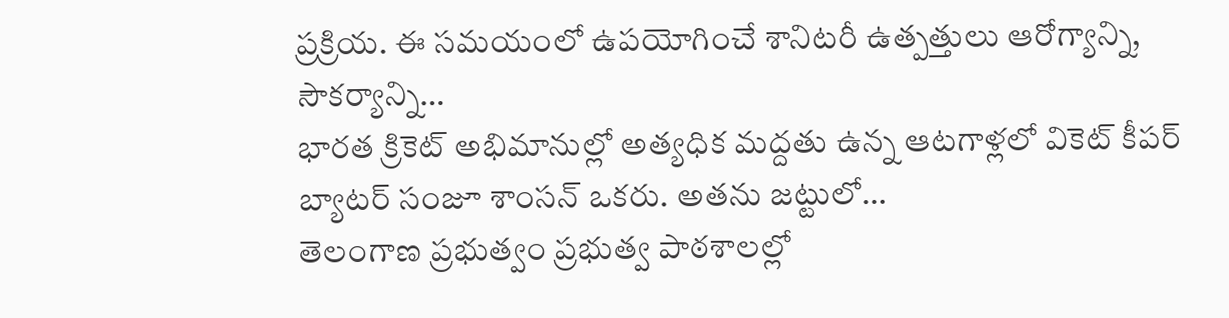ప్రక్రియ. ఈ సమయంలో ఉపయోగించే శానిటరీ ఉత్పత్తులు ఆరోగ్యాన్ని, సౌకర్యాన్ని…
భారత క్రికెట్ అభిమానుల్లో అత్యధిక మద్దతు ఉన్న ఆటగాళ్లలో వికెట్ కీపర్ బ్యాటర్ సంజూ శాంసన్ ఒకరు. అతను జట్టులో…
తెలంగాణ ప్రభుత్వం ప్రభుత్వ పాఠశాలల్లో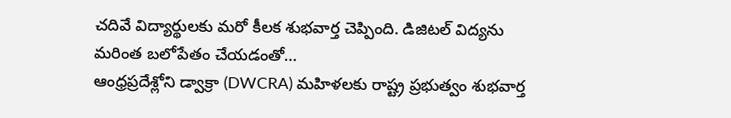చదివే విద్యార్థులకు మరో కీలక శుభవార్త చెప్పింది. డిజిటల్ విద్యను మరింత బలోపేతం చేయడంతో…
ఆంధ్రప్రదేశ్లోని డ్వాక్రా (DWCRA) మహిళలకు రాష్ట్ర ప్రభుత్వం శుభవార్త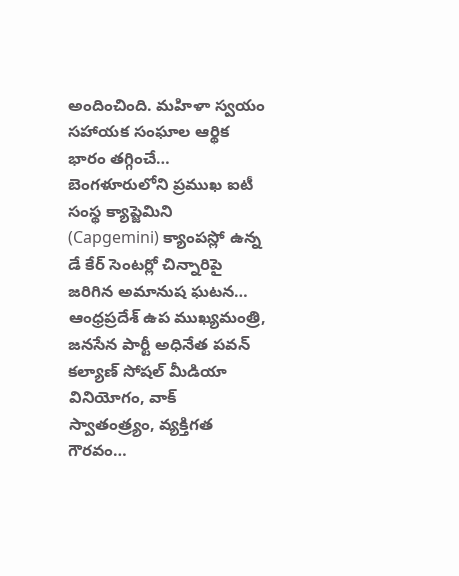అందించింది. మహిళా స్వయం సహాయక సంఘాల ఆర్థిక భారం తగ్గించే…
బెంగళూరులోని ప్రముఖ ఐటీ సంస్థ క్యాప్జెమిని (Capgemini) క్యాంపస్లో ఉన్న డే కేర్ సెంటర్లో చిన్నారిపై జరిగిన అమానుష ఘటన…
ఆంధ్రప్రదేశ్ ఉప ముఖ్యమంత్రి, జనసేన పార్టీ అధినేత పవన్ కల్యాణ్ సోషల్ మీడియా వినియోగం, వాక్ స్వాతంత్ర్యం, వ్యక్తిగత గౌరవం…